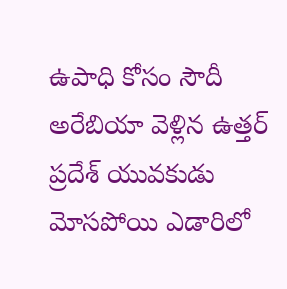ఉపాధి కోసం సౌదీ అరేబియా వెళ్లిన ఉత్తర్ ప్రదేశ్ యువకుడు మోసపోయి ఎడారిలో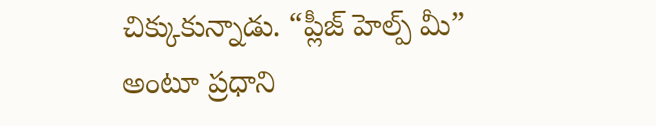చిక్కుకున్నాడు. “ప్లీజ్ హెల్ప్ మీ” అంటూ ప్రధాని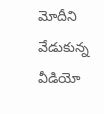మోదీని వేడుకున్న వీడియో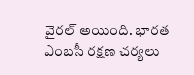వైరల్ అయింది. భారత ఎంబసీ రక్షణ చర్యలు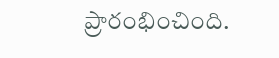ప్రారంభించింది.